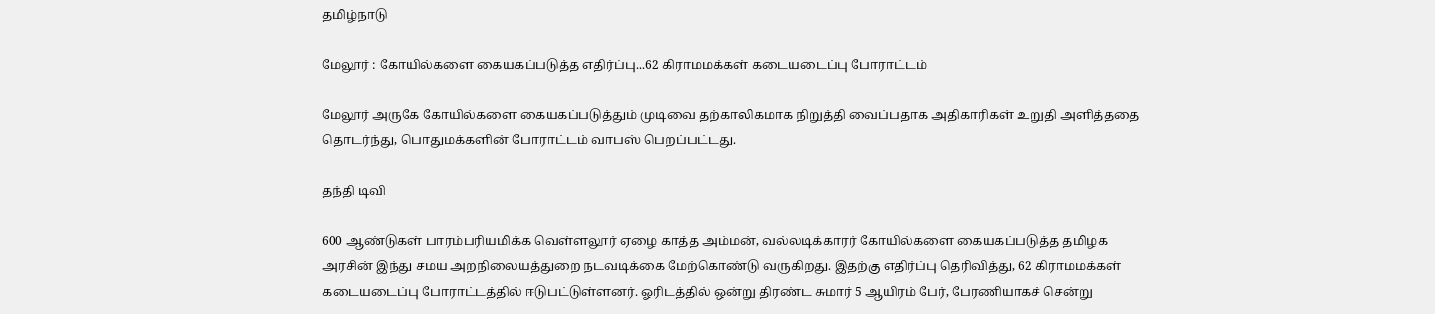தமிழ்நாடு

மேலூர் : கோயில்களை கையகப்படுத்த எதிர்ப்பு...62 கிராமமக்கள் கடையடைப்பு போராட்டம்

மேலூர் அருகே கோயில்களை கையகப்படுத்தும் முடிவை தற்காலிகமாக நிறுத்தி வைப்பதாக அதிகாரிகள் உறுதி அளித்ததை தொடர்ந்து, பொதுமக்களின் போராட்டம் வாபஸ் பெறப்பட்டது.

தந்தி டிவி

600 ஆண்டுகள் பாரம்பரியமிக்க வெள்ளலூர் ஏழை காத்த அம்மன், வல்லடிக்காரர் கோயில்களை கையகப்படுத்த தமிழக அரசின் இந்து சமய அறநிலையத்துறை நடவடிக்கை மேற்கொண்டு வருகிறது. இதற்கு எதிர்ப்பு தெரிவித்து, 62 கிராமமக்கள் கடையடைப்பு போராட்டத்தில் ஈடுபட்டுள்ளனர். ஓரிடத்தில் ஒன்று திரண்ட சுமார் 5 ஆயிரம் பேர், பேரணியாகச் சென்று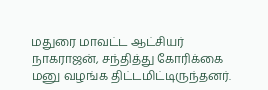மதுரை மாவட்ட ஆட்சியர் நாகராஜன், சந்தித்து கோரிக்கை மனு வழங்க திட்டமிட்டிருந்தனர்.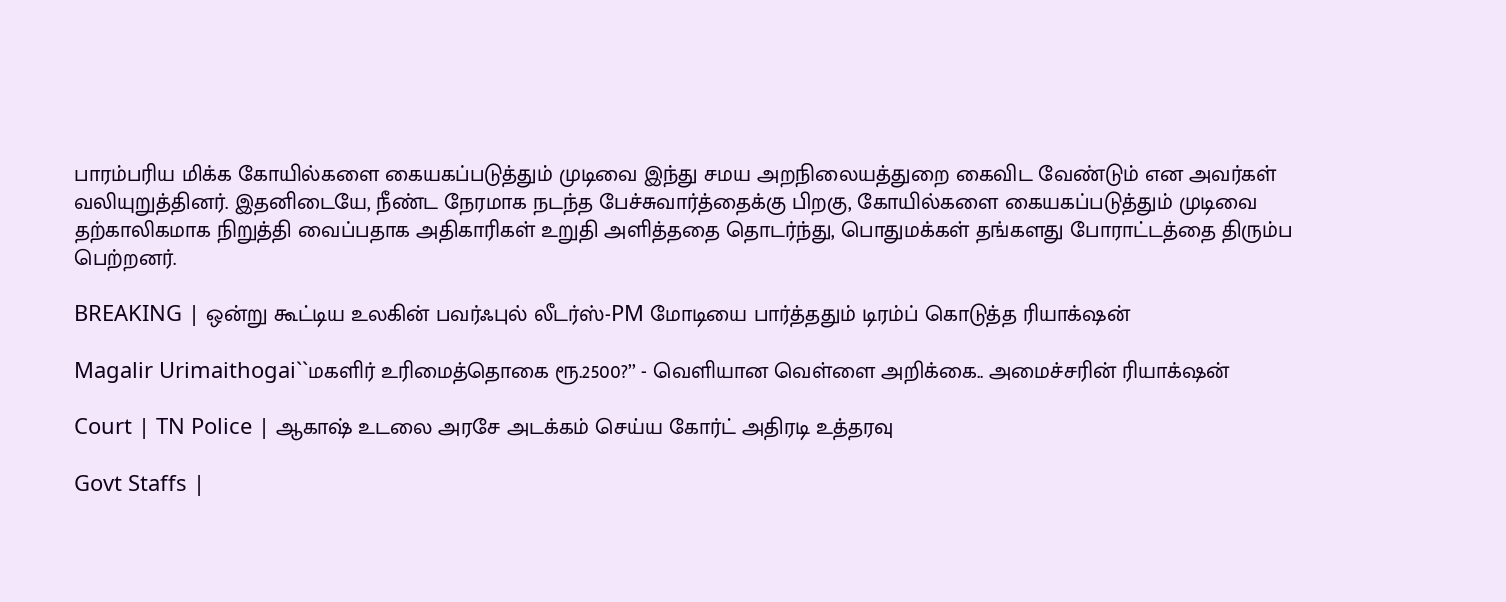பாரம்பரிய மிக்க கோயில்களை கையகப்படுத்தும் முடிவை இந்து சமய அறநிலையத்துறை கைவிட வேண்டும் என அவர்கள் வலியுறுத்தினர். இதனிடையே, நீண்ட நேரமாக நடந்த பேச்சுவார்த்தைக்கு பிறகு, கோயில்களை கையகப்படுத்தும் முடிவை தற்காலிகமாக நிறுத்தி வைப்பதாக அதிகாரிகள் உறுதி அளித்ததை தொடர்ந்து, பொதுமக்கள் தங்களது போராட்டத்தை திரும்ப பெற்றனர்.

BREAKING | ஒன்று கூட்டிய உலகின் பவர்ஃபுல் லீடர்ஸ்-PM மோடியை பார்த்ததும் டிரம்ப் கொடுத்த ரியாக்‌ஷன்

Magalir Urimaithogai``மகளிர் உரிமைத்தொகை ரூ.2500?’’ - வெளியான வெள்ளை அறிக்கை.. அமைச்சரின் ரியாக்‌ஷன்

Court | TN Police | ஆகாஷ் உடலை அரசே அடக்கம் செய்ய கோர்ட் அதிரடி உத்தரவு

Govt Staffs |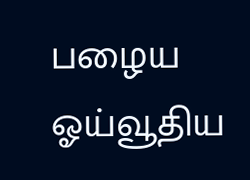பழைய ஓய்வூதிய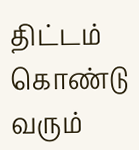திட்டம் கொண்டு வரும்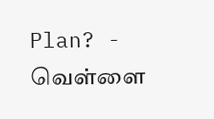Plan? - வெள்ளை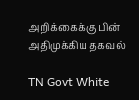அறிக்கைக்கு பின் அதிமுக்கிய தகவல்

TN Govt White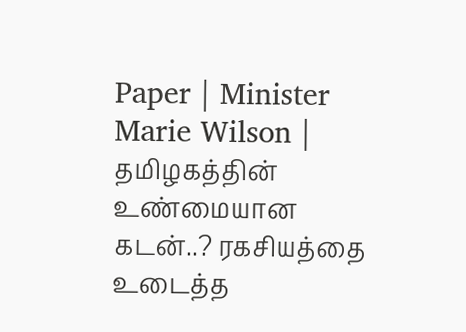Paper | Minister Marie Wilson | தமிழகத்தின் உண்மையான கடன்..? ரகசியத்தை உடைத்த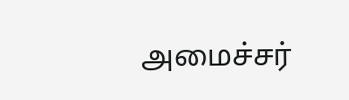அமைச்சர்